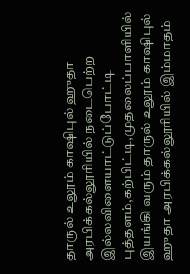தாருல் உலூம் காஷிபுல் ஹுதா அரபிக்கல்லூரியில் நடைபெற்ற இல்லவிளையாட்டுப்போட்டி புத்தளம்,கற்பிட்டி,முதலைப்பாளியில் இயங்கி வரும் தாருல் உலூம் காஷிபுல் ஹுதா அரபிக்கல்லூரியில் இம்மாதம்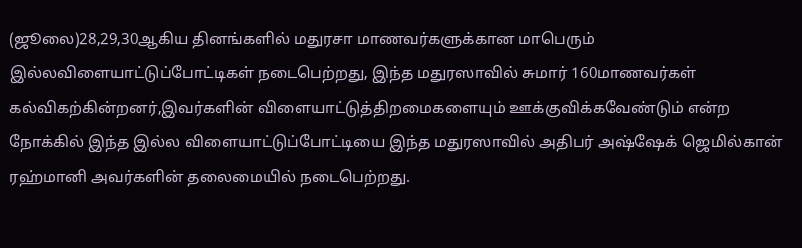(ஜூலை)28,29,30ஆகிய தினங்களில் மதுரசா மாணவர்களுக்கான மாபெரும் இல்லவிளையாட்டுப்போட்டிகள் நடைபெற்றது, இந்த மதுரஸாவில் சுமார் 160மாணவர்கள் கல்விகற்கின்றனர்,இவர்களின் விளையாட்டுத்திறமைகளையும் ஊக்குவிக்கவேண்டும் என்ற நோக்கில் இந்த இல்ல விளையாட்டுப்போட்டியை இந்த மதுரஸாவில் அதிபர் அஷ்ஷேக் ஜெமில்கான் ரஹ்மானி அவர்களின் தலைமையில் நடைபெற்றது.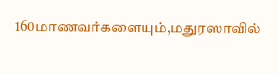160மாணவர்களையும்,மதுரஸாவில்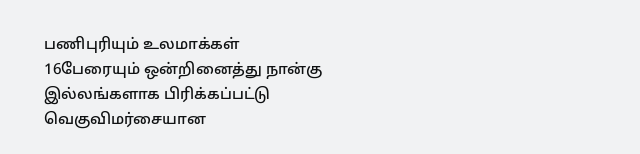பணிபுரியும் உலமாக்கள் 16பேரையும் ஒன்றினைத்து நான்கு இல்லங்களாக பிரிக்கப்பட்டு வெகுவிமர்சையான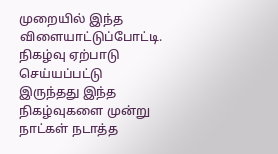முறையில் இந்த விளையாட்டுப்போட்டி. நிகழ்வு ஏற்பாடு செய்யப்பட்டு இருந்தது இந்த நிகழ்வுகளை முன்று நாட்கள் நடாத்த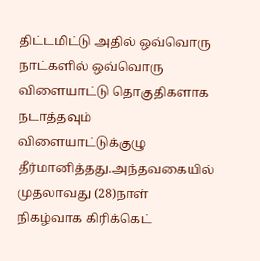திட்டமிட்டு அதில் ஒவ்வொரு நாட்களில் ஒவ்வொரு விளையாட்டு தொகுதிகளாக நடாத்தவும் விளையாட்டுக்குழு தீர்மானித்தது.அந்தவகையில் முதலாவது (28)நாள் நிகழ்வாக கிரிக்கெட்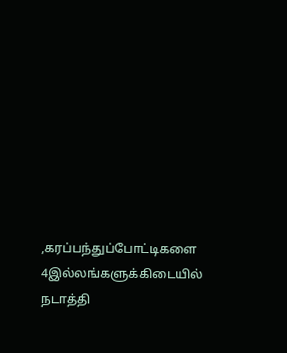,கரப்பந்துப்போட்டிகளை 4இல்லங்களுக்கிடையில் நடாத்தி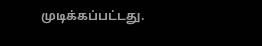முடிக்கப்பட்டது.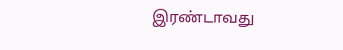இரண்டாவது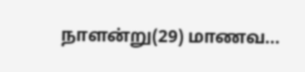நாளன்று(29) மாணவ...